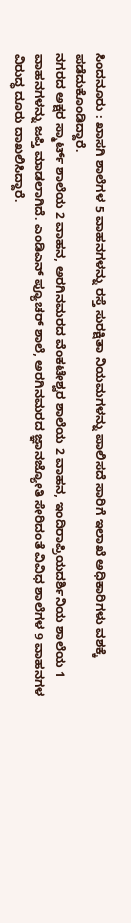ಸಿಂದನೂರು : ಖಾಸಗಿ ಶಾಲೆಗಳ 5 ವಾಹನಗಳನ್ನು ರಸ್ತೆ ಸುರಕ್ಷಿತಾ ನಿಯಮಗಳನ್ನು ಪಾಲಿಸದೆ ಸಾರಿಗೆ ಇಲಾಖೆ ಅಧಿಕಾರಿಗಳು ವಶಕ್ಕೆ ಪಡೆದುಕೊಂಡಿದ್ದಾರೆ.
ನಗರದ ಅಕ್ಷರ ಸ್ಮಾರ್ಟ್ ಶಾಲೆಯ 2 ವಾಹನ, ಅರಗಿನಮರದ ವೆಂಕಟೇಶ್ವರ ಶಾಲೆಯ 2 ವಾಹನ, ಇಂದಿರಾಪ್ರಿಯದರ್ಶಿನಿಯ ಶಾಲೆಯ 1 ವಾಹನಗಳನ್ನು ಜಪ್ತಿ ಮಾಡಲಾಗಿದೆ. ಎಂಡಿಎನ್ ಪ್ಯೂಚರ್ ಶಾಲೆ, ಅರಗಿನಮರದ ಜ್ಞಾನಜ್ಯೋತಿ ಸೇರಿದಂತೆ ವಿವಿಧ ಶಾಲೆಗಳ 9 ವಾಹನಗಳ ವಿರುದ್ಧ ದೂರು ದಾಖಲಿಸಿದ್ದಾರೆ.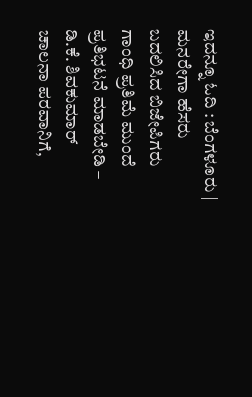ಇದನ್ನೂ ಓದಿ : ಬೆಂಗಳೂರು | ಮನರೇಗಾ ಹೆಸರು ಬದಲಿಸಿದ ಬಿಜೇಪಿಗರು ಗಾಂಧಿ ಪ್ರತಿಮೆ ಮುಂದೆ ಪ್ರತಿಭಟನೆ ಮಾಡಬೇಡಿ – ಡಿ.ಕೆ. ಶಿವಕುಮಾರ್
ಚಾಲನಾ ಪರವಾನಿಗೆ,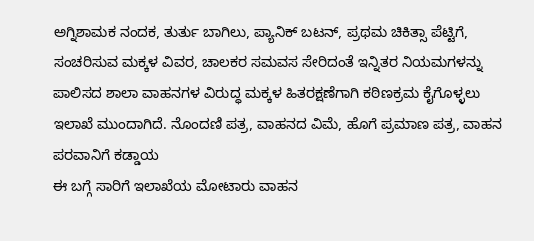ಅಗ್ನಿಶಾಮಕ ನಂದಕ, ತುರ್ತು ಬಾಗಿಲು, ಪ್ಯಾನಿಕ್ ಬಟನ್, ಪ್ರಥಮ ಚಿಕಿತ್ಸಾ ಪೆಟ್ಟಿಗೆ, ಸಂಚರಿಸುವ ಮಕ್ಕಳ ವಿವರ, ಚಾಲಕರ ಸಮವಸ ಸೇರಿದಂತೆ ಇನ್ನಿತರ ನಿಯಮಗಳನ್ನು ಪಾಲಿಸದ ಶಾಲಾ ವಾಹನಗಳ ವಿರುದ್ಧ ಮಕ್ಕಳ ಹಿತರಕ್ಷಣೆಗಾಗಿ ಕಠಿಣಕ್ರಮ ಕೈಗೊಳ್ಳಲು ಇಲಾಖೆ ಮುಂದಾಗಿದೆ. ನೊಂದಣಿ ಪತ್ರ, ವಾಹನದ ವಿಮೆ, ಹೊಗೆ ಪ್ರಮಾಣ ಪತ್ರ, ವಾಹನ ಪರವಾನಿಗೆ ಕಡ್ಡಾಯ
ಈ ಬಗ್ಗೆ ಸಾರಿಗೆ ಇಲಾಖೆಯ ಮೋಟಾರು ವಾಹನ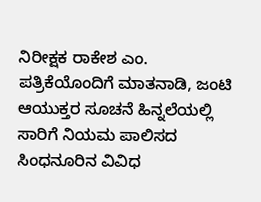ನಿರೀಕ್ಷಕ ರಾಕೇಶ ಎಂ. ಪತ್ರಿಕೆಯೊಂದಿಗೆ ಮಾತನಾಡಿ, ಜಂಟಿ ಆಯುಕ್ತರ ಸೂಚನೆ ಹಿನ್ನಲೆಯಲ್ಲಿ ಸಾರಿಗೆ ನಿಯಮ ಪಾಲಿಸದ ಸಿಂಧನೂರಿನ ವಿವಿಧ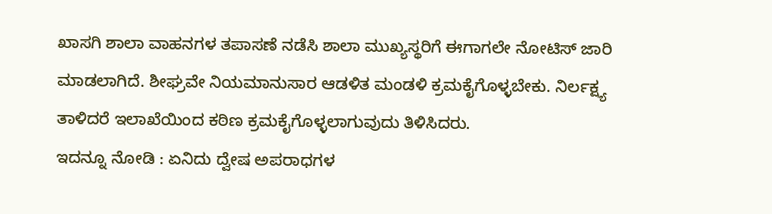ಖಾಸಗಿ ಶಾಲಾ ವಾಹನಗಳ ತಪಾಸಣೆ ನಡೆಸಿ ಶಾಲಾ ಮುಖ್ಯಸ್ಥರಿಗೆ ಈಗಾಗಲೇ ನೋಟಿಸ್ ಜಾರಿ ಮಾಡಲಾಗಿದೆ. ಶೀಘ್ರವೇ ನಿಯಮಾನುಸಾರ ಆಡಳಿತ ಮಂಡಳಿ ಕ್ರಮಕೈಗೊಳ್ಳಬೇಕು. ನಿರ್ಲಕ್ಷ್ಯ ತಾಳಿದರೆ ಇಲಾಖೆಯಿಂದ ಕಠಿಣ ಕ್ರಮಕೈಗೊಳ್ಳಲಾಗುವುದು ತಿಳಿಸಿದರು.
ಇದನ್ನೂ ನೋಡಿ : ಏನಿದು ದ್ವೇಷ ಅಪರಾಧಗಳ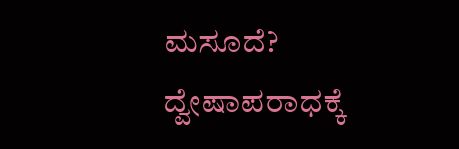ಮಸೂದೆ? ದ್ವೇಷಾಪರಾಧಕ್ಕೆ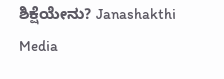ಶಿಕ್ಷೆಯೇನು? Janashakthi Media